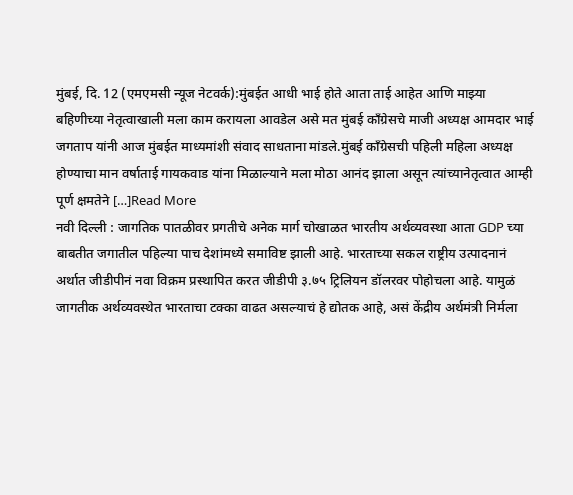मुंबई, दि. 12 (एमएमसी न्यूज नेटवर्क):मुंबईत आधी भाई होते आता ताई आहेत आणि माझ्या बहिणीच्या नेतृत्वाखाली मला काम करायला आवडेल असे मत मुंबई काँग्रेसचे माजी अध्यक्ष आमदार भाई जगताप यांनी आज मुंबईत माध्यमांशी संवाद साधताना मांडले.मुंबई काँग्रेसची पहिली महिला अध्यक्ष होण्याचा मान वर्षाताई गायकवाड यांना मिळाल्याने मला मोठा आनंद झाला असून त्यांच्यानेतृत्वात आम्ही पूर्ण क्षमतेने […]Read More
नवी दिल्ली : जागतिक पातळीवर प्रगतीचे अनेक मार्ग चोखाळत भारतीय अर्थव्यवस्था आता GDP च्या बाबतीत जगातील पहिल्या पाच देशांमध्ये समाविष्ट झाली आहे. भारताच्या सकल राष्ट्रीय उत्पादनानं अर्थात जीडीपीनं नवा विक्रम प्रस्थापित करत जीडीपी ३.७५ ट्रिलियन डॉलरवर पोहोचला आहे. यामुळं जागतीक अर्थव्यवस्थेत भारताचा टक्का वाढत असल्याचं हे द्योतक आहे, असं केंद्रीय अर्थमंत्री निर्मला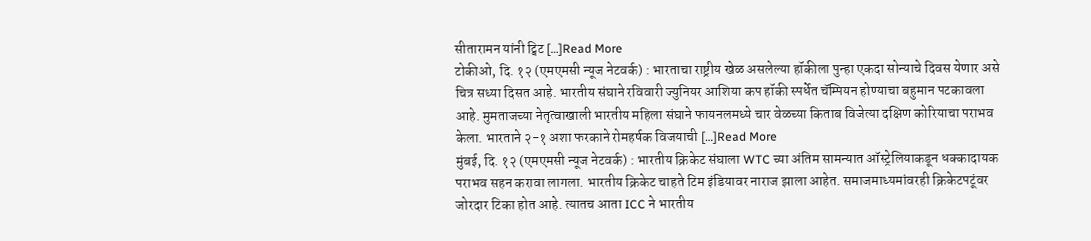सीतारामन यांनी ट्विट […]Read More
टोकीओ, दि. १२ (एमएमसी न्यूज नेटवर्क) : भारताचा राष्ट्रीय खेळ असलेल्या हॉकीला पुन्हा एकदा सोन्याचे दिवस येणार असे चित्र सध्या दिसत आहे. भारतीय संघाने रविवारी ज्युनियर आशिया कप हॉकी स्पर्धेत चॅम्पियन होण्याचा बहुमान पटकावला आहे. मुमताजच्या नेतृत्वाखाली भारतीय महिला संघाने फायनलमध्ये चार वेळच्या किताब विजेत्या दक्षिण कोरियाचा पराभव केला. भारताने २-१ अशा फरकाने रोमहर्षक विजयाची […]Read More
मुंबई, दि. १२ (एमएमसी न्यूज नेटवर्क) : भारतीय क्रिकेट संघाला WTC च्या अंतिम सामन्यात ऑस्ट्रेलियाकडून धक्कादायक पराभव सहन करावा लागला. भारतीय क्रिकेट चाहते टिम इंडियावर नाराज झाला आहेत. समाजमाध्यमांवरही क्रिकेटपटूंवर जोरदार टिका होत आहे. त्यातच आता ICC ने भारतीय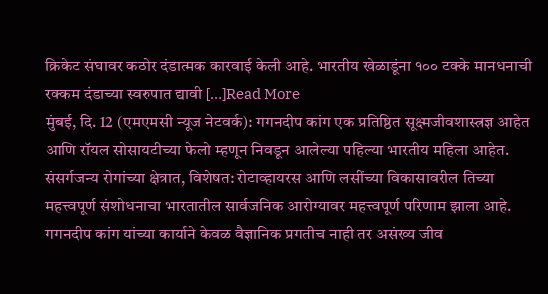क्रिकेट संघावर कठोर दंडात्मक कारवाई केली आहे. भारतीय खेळाडूंना १०० टक्के मानधनाची रक्कम दंडाच्या स्वरुपात द्यावी […]Read More
मुंबई, दि. 12 (एमएमसी न्यूज नेटवर्क): गगनदीप कांग एक प्रतिष्ठित सूक्ष्मजीवशास्त्रज्ञ आहेत आणि रॉयल सोसायटीच्या फेलो म्हणून निवडून आलेल्या पहिल्या भारतीय महिला आहेत. संसर्गजन्य रोगांच्या क्षेत्रात, विशेषत: रोटाव्हायरस आणि लसींच्या विकासावरील तिच्या महत्त्वपूर्ण संशोधनाचा भारतातील सार्वजनिक आरोग्यावर महत्त्वपूर्ण परिणाम झाला आहे. गगनदीप कांग यांच्या कार्याने केवळ वैज्ञानिक प्रगतीच नाही तर असंख्य जीव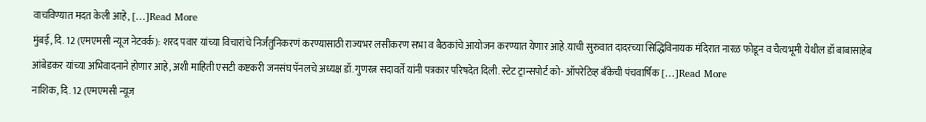वाचविण्यात मदत केली आहे, […]Read More
मुंबई, दि. 12 (एमएमसी न्यूज नेटवर्क): शरद पवार यांच्या विचारांचे निर्जंतुनिकरणं करण्यासाठी राज्यभर लसीकरण सभा व बैठकांचे आयोजन करण्यात येणार आहे.याची सुरुवात दादरच्या सिद्धिविनायक मंदिरात नारळ फोडून व चैत्यभूमी येथील डॉ बाबासाहेब आंबेडकर यांच्या अभिवादनाने होणार आहे, अशी माहिती एसटी कष्टकरी जनसंघ पॅनलचे अध्यक्ष डॉ.गुणरत्न सदावर्ते यांनी पत्रकार परिषदेत दिली. स्टेट ट्रान्सपोर्ट को- ऑपरेटिव्ह बँकेची पंचवार्षिक […]Read More
नाशिक, दि. 12 (एमएमसी न्यूज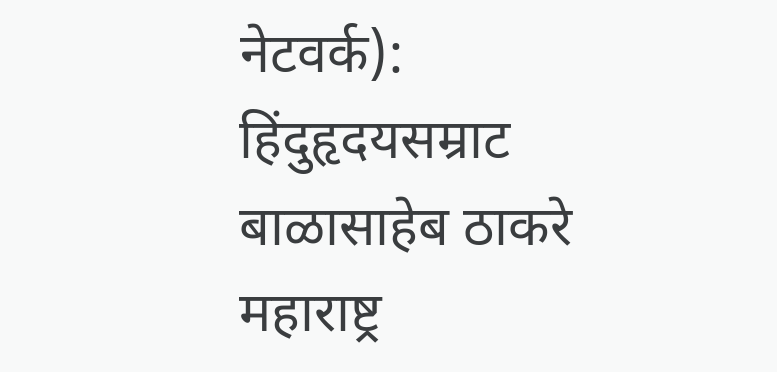नेटवर्क): हिंदुहृदयसम्राट बाळासाहेब ठाकरे महाराष्ट्र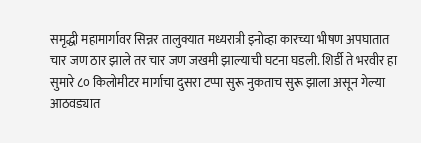समृद्धी महामार्गावर सिन्नर तालुक्यात मध्यरात्री इनोव्हा कारच्या भीषण अपघातात चार जण ठार झाले तर चार जण जखमी झाल्याची घटना घडली. शिर्डी ते भरवीर हा सुमारे ८० किलोमीटर मार्गाचा दुसरा टप्पा सुरू नुकताच सुरू झाला असून गेल्या आठवड्यात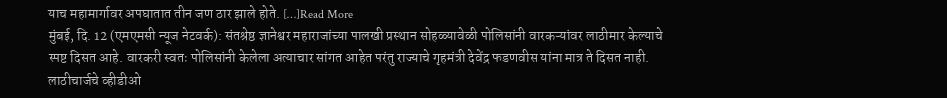याच महामार्गावर अपघातात तीन जण ठार झाले होते. […]Read More
मुंबई, दि. 12 (एमएमसी न्यूज नेटवर्क): संतश्रेष्ठ ज्ञानेश्वर महाराजांच्या पालखी प्रस्थान सोहळ्यावेळी पोलिसांनी वारकऱ्यांवर लाठीमार केल्याचे स्पष्ट दिसत आहे. वारकरी स्वतः पोलिसांनी केलेला अत्याचार सांगत आहेत परंतु राज्याचे गृहमंत्री देवेंद्र फडणवीस यांना मात्र ते दिसत नाही. लाठीचार्जचे व्हीडीओ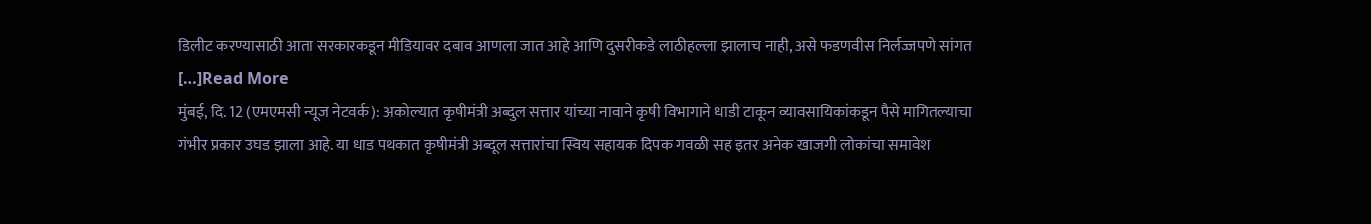डिलीट करण्यासाठी आता सरकारकडून मीडियावर दबाव आणला जात आहे आणि दुसरीकडे लाठीहल्ला झालाच नाही, असे फडणवीस निर्लज्जपणे सांगत […]Read More
मुंबई, दि. 12 (एमएमसी न्यूज नेटवर्क): अकोल्यात कृषीमंत्री अब्दुल सत्तार यांच्या नावाने कृषी विभागाने धाडी टाकून व्यावसायिकांकडून पैसे मागितल्याचा गंभीर प्रकार उघड झाला आहे. या धाड पथकात कृषीमंत्री अब्दूल सत्तारांचा स्विय सहायक दिपक गवळी सह इतर अनेक खाजगी लोकांचा समावेश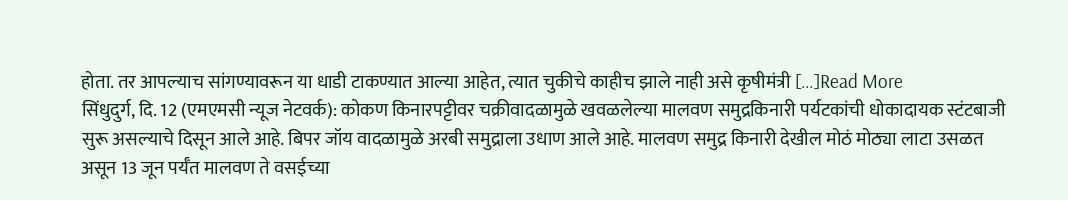होता. तर आपल्याच सांगण्यावरून या धाडी टाकण्यात आल्या आहेत, त्यात चुकीचे काहीच झाले नाही असे कृषीमंत्री […]Read More
सिंधुदुर्ग, दि. 12 (एमएमसी न्यूज नेटवर्क): कोकण किनारपट्टीवर चक्रीवादळामुळे खवळलेल्या मालवण समुद्रकिनारी पर्यटकांची धोकादायक स्टंटबाजी सुरू असल्याचे दिसून आले आहे. बिपर जॉय वादळामुळे अरबी समुद्राला उधाण आले आहे. मालवण समुद्र किनारी देखील मोठं मोठ्या लाटा उसळत असून 13 जून पर्यँत मालवण ते वसईच्या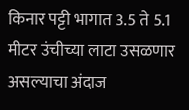किनार पट्टी भागात 3.5 ते 5.1 मीटर उंचीच्या लाटा उसळणार असल्याचा अंदाज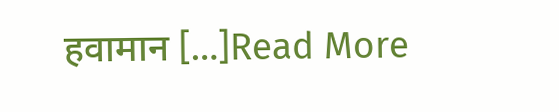हवामान […]Read More